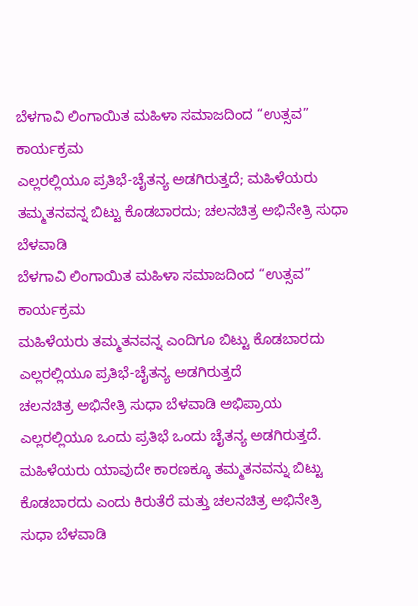ಬೆಳಗಾವಿ ಲಿಂಗಾಯಿತ ಮಹಿಳಾ ಸಮಾಜದಿಂದ “ಉತ್ಸವ” ಕಾರ್ಯಕ್ರಮ
ಎಲ್ಲರಲ್ಲಿಯೂ ಪ್ರತಿಭೆ-ಚೈತನ್ಯ ಅಡಗಿರುತ್ತದೆ; ಮಹಿಳೆಯರು ತಮ್ಮತನವನ್ನ ಬಿಟ್ಟು ಕೊಡಬಾರದು; ಚಲನಚಿತ್ರ ಅಭಿನೇತ್ರಿ ಸುಧಾ ಬೆಳವಾಡಿ
ಬೆಳಗಾವಿ ಲಿಂಗಾಯಿತ ಮಹಿಳಾ ಸಮಾಜದಿಂದ “ಉತ್ಸವ” ಕಾರ್ಯಕ್ರಮ
ಮಹಿಳೆಯರು ತಮ್ಮತನವನ್ನ ಎಂದಿಗೂ ಬಿಟ್ಟು ಕೊಡಬಾರದು
ಎಲ್ಲರಲ್ಲಿಯೂ ಪ್ರತಿಭೆ-ಚೈತನ್ಯ ಅಡಗಿರುತ್ತದೆ
ಚಲನಚಿತ್ರ ಅಭಿನೇತ್ರಿ ಸುಧಾ ಬೆಳವಾಡಿ ಅಭಿಪ್ರಾಯ
ಎಲ್ಲರಲ್ಲಿಯೂ ಒಂದು ಪ್ರತಿಭೆ ಒಂದು ಚೈತನ್ಯ ಅಡಗಿರುತ್ತದೆ. ಮಹಿಳೆಯರು ಯಾವುದೇ ಕಾರಣಕ್ಕೂ ತಮ್ಮತನವನ್ನು ಬಿಟ್ಟು ಕೊಡಬಾರದು ಎಂದು ಕಿರುತೆರೆ ಮತ್ತು ಚಲನಚಿತ್ರ ಅಭಿನೇತ್ರಿ ಸುಧಾ ಬೆಳವಾಡಿ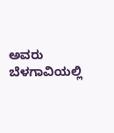ಅವರು ಬೆಳಗಾವಿಯಲ್ಲಿ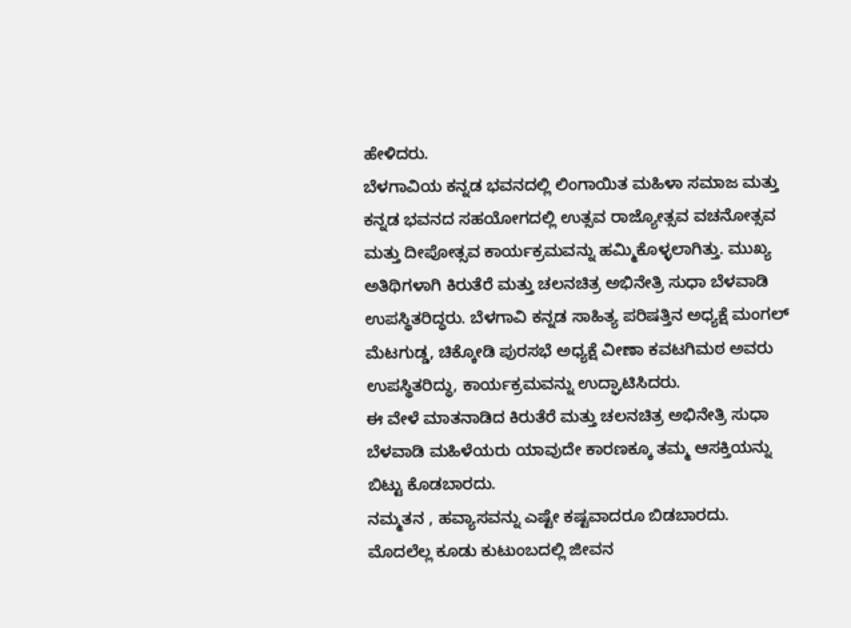ಹೇಳಿದರು.
ಬೆಳಗಾವಿಯ ಕನ್ನಡ ಭವನದಲ್ಲಿ ಲಿಂಗಾಯಿತ ಮಹಿಳಾ ಸಮಾಜ ಮತ್ತು ಕನ್ನಡ ಭವನದ ಸಹಯೋಗದಲ್ಲಿ ಉತ್ಸವ ರಾಜ್ಯೋತ್ಸವ ವಚನೋತ್ಸವ ಮತ್ತು ದೀಪೋತ್ಸವ ಕಾರ್ಯಕ್ರಮವನ್ನು ಹಮ್ಮಿಕೊಳ್ಳಲಾಗಿತ್ತು. ಮುಖ್ಯ ಅತಿಥಿಗಳಾಗಿ ಕಿರುತೆರೆ ಮತ್ತು ಚಲನಚಿತ್ರ ಅಭಿನೇತ್ರಿ ಸುಧಾ ಬೆಳವಾಡಿ ಉಪಸ್ಥಿತರಿದ್ಧರು. ಬೆಳಗಾವಿ ಕನ್ನಡ ಸಾಹಿತ್ಯ ಪರಿಷತ್ತಿನ ಅಧ್ಯಕ್ಷೆ ಮಂಗಲ್ ಮೆಟಗುಡ್ಡ, ಚಿಕ್ಕೋಡಿ ಪುರಸಭೆ ಅಧ್ಯಕ್ಷೆ ವೀಣಾ ಕವಟಗಿಮಠ ಅವರು ಉಪಸ್ಥಿತರಿದ್ಧು, ಕಾರ್ಯಕ್ರಮವನ್ನು ಉದ್ಘಾಟಿಸಿದರು.
ಈ ವೇಳೆ ಮಾತನಾಡಿದ ಕಿರುತೆರೆ ಮತ್ತು ಚಲನಚಿತ್ರ ಅಭಿನೇತ್ರಿ ಸುಧಾ ಬೆಳವಾಡಿ ಮಹಿಳೆಯರು ಯಾವುದೇ ಕಾರಣಕ್ಕೂ ತಮ್ಮ ಆಸಕ್ತಿಯನ್ನು ಬಿಟ್ಟು ಕೊಡಬಾರದು.
ನಮ್ಮತನ , ಹವ್ಯಾಸವನ್ನು ಎಷ್ಟೇ ಕಷ್ಟವಾದರೂ ಬಿಡಬಾರದು. ಮೊದಲೆಲ್ಲ ಕೂಡು ಕುಟುಂಬದಲ್ಲಿ ಜೀವನ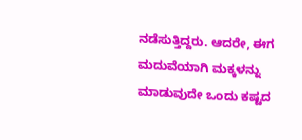ನಡೆಸುತ್ತಿದ್ದರು. ಆದರೇ, ಈಗ ಮದುವೆಯಾಗಿ ಮಕ್ಕಳನ್ನು ಮಾಡುವುದೇ ಒಂದು ಕಷ್ಟದ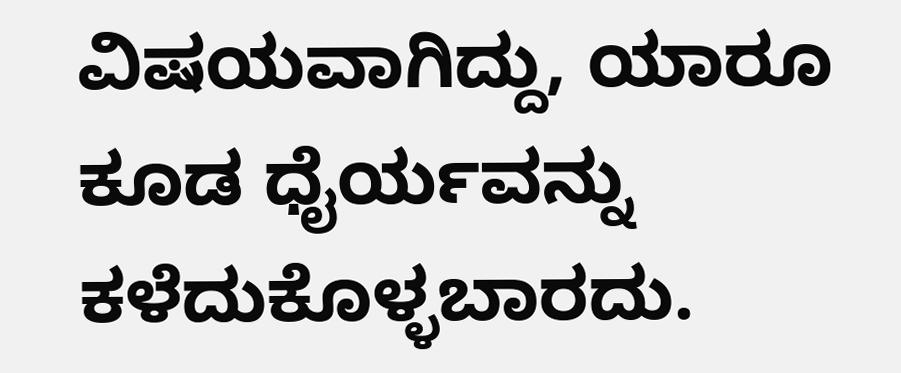ವಿಷಯವಾಗಿದ್ದು, ಯಾರೂ ಕೂಡ ಧೈರ್ಯವನ್ನು ಕಳೆದುಕೊಳ್ಳಬಾರದು.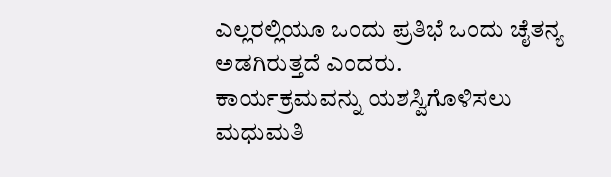ಎಲ್ಲರಲ್ಲಿಯೂ ಒಂದು ಪ್ರತಿಭೆ ಒಂದು ಚೈತನ್ಯ ಅಡಗಿರುತ್ತದೆ ಎಂದರು.
ಕಾರ್ಯಕ್ರಮವನ್ನು ಯಶಸ್ವಿಗೊಳಿಸಲು ಮಧುಮತಿ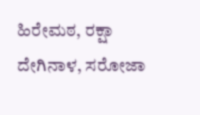ಹಿರೇಮಠ, ರಕ್ಷಾ ದೇಗಿನಾಳ, ಸರೋಜಾ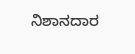ನಿಶಾನದಾರ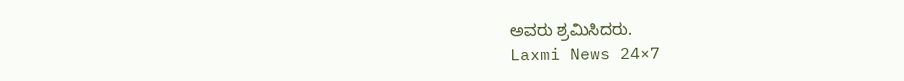ಅವರು ಶ್ರಮಿಸಿದರು.
Laxmi News 24×7